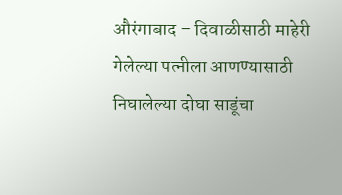औरंगाबाद – दिवाळीसाठी माहेरी गेलेल्या पत्नीला आणण्यासाठी निघालेल्या दोघा साडूंचा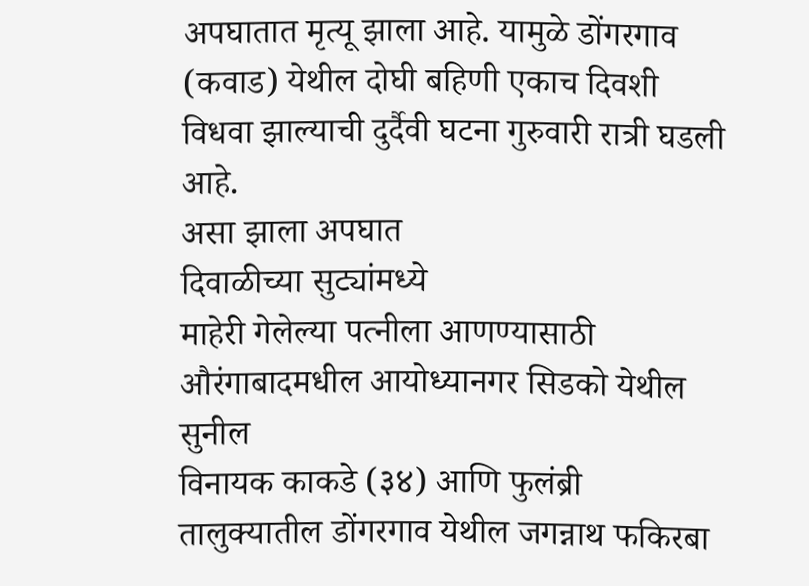अपघातात मृत्यू झाला आहे. यामुळे डोंगरगाव (कवाड) येथील दोघी बहिणी एकाच दिवशी विधवा झाल्याची दुर्दैवी घटना गुरुवारी रात्री घडली आहे.
असा झाला अपघात
दिवाळीच्या सुट्यांमध्ये
माहेरी गेलेल्या पत्नीला आणण्यासाठी औरंगाबादमधील आयोध्यानगर सिडको येथील सुनील
विनायक काकडे (३४) आणि फुलंब्री तालुक्यातील डोंगरगाव येथील जगन्नाथ फकिरबा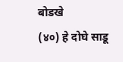बोडखे
(४०) हे दोघे साडू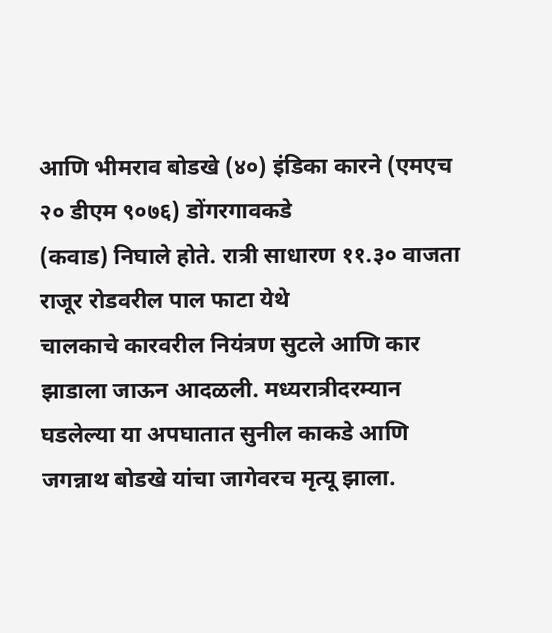आणि भीमराव बोडखे (४०) इंडिका कारने (एमएच २० डीएम ९०७६) डोंगरगावकडे
(कवाड) निघाले होते. रात्री साधारण ११.३० वाजता राजूर रोडवरील पाल फाटा येथे
चालकाचे कारवरील नियंत्रण सुटले आणि कार झाडाला जाऊन आदळली. मध्यरात्रीदरम्यान
घडलेल्या या अपघातात सुनील काकडे आणि जगन्नाथ बोडखे यांचा जागेवरच मृत्यू झाला.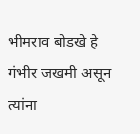भीमराव बोडखे हे गंभीर जखमी असून त्यांना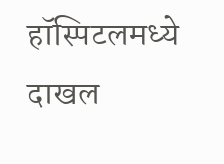हॉस्पिटलमध्ये दाखल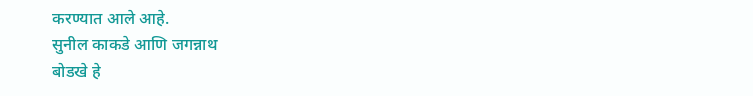करण्यात आले आहे.
सुनील काकडे आणि जगन्नाथ
बोडखे हे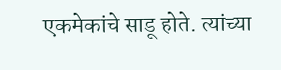एकमेकांचे साडू होते. त्यांच्या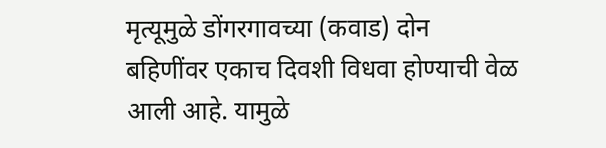मृत्यूमुळे डोंगरगावच्या (कवाड) दोन
बहिणींवर एकाच दिवशी विधवा होण्याची वेळ आली आहे. यामुळे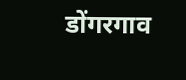डोंगरगाव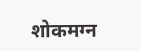शोकमग्न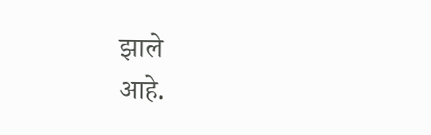झाले
आहे.